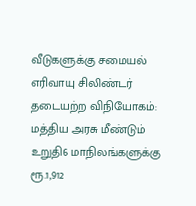வீடுகளுக்கு சமையல் எரிவாயு சிலிண்டர் தடையற்ற விநியோகம்: மத்திய அரசு மீண்டும் உறுதி6 மாநிலங்களுக்கு ரூ.1,912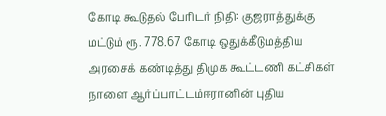கோடி கூடுதல் பேரிடர் நிதி: குஜராத்துக்கு மட்டும் ரூ. 778.67 கோடி ஒதுக்கீடுமத்திய அரசைக் கண்டித்து திமுக கூட்டணி கட்சிகள் நாளை ஆர்ப்பாட்டம்ஈரானின் புதிய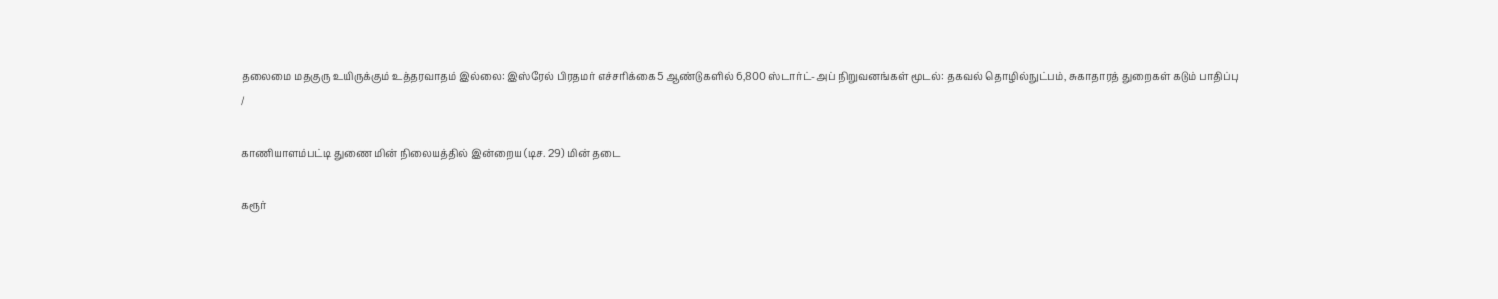தலைமை மதகுரு உயிருக்கும் உத்தரவாதம் இல்லை: இஸ்ரேல் பிரதமர் எச்சரிக்கை5 ஆண்டுகளில் 6,800 ஸ்டார்ட்-அப் நிறுவனங்கள் மூடல்: தகவல் தொழில்நுட்பம், சுகாதாரத் துறைகள் கடும் பாதிப்பு
/

காணியாளம்பட்டி துணை மின் நிலையத்தில் இன்றைய (டிச. 29) மின் தடை

கரூர்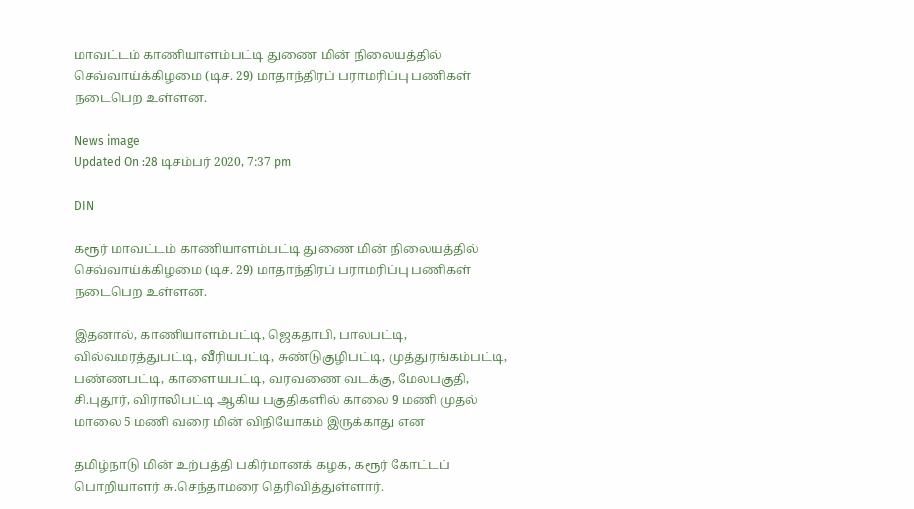மாவட்டம் காணியாளம்பட்டி துணை மின் நிலையத்தில் செவ்வாய்க்கிழமை (டிச. 29) மாதாந்திரப் பராமரிப்பு பணிகள் நடைபெற உள்ளன.

News image
Updated On :28 டிசம்பர் 2020, 7:37 pm

DIN

கரூர் மாவட்டம் காணியாளம்பட்டி துணை மின் நிலையத்தில் செவ்வாய்க்கிழமை (டிச. 29) மாதாந்திரப் பராமரிப்பு பணிகள் நடைபெற உள்ளன.

இதனால், காணியாளம்பட்டி, ஜெகதாபி, பாலபட்டி, வில்வமரத்துபட்டி, வீரியபட்டி, சுண்டுகுழிபட்டி, முத்துரங்கம்பட்டி, பண்ணபட்டி, காளையபட்டி, வரவணை வடக்கு, மேலபகுதி, சி.புதூர், விராலிபட்டி ஆகிய பகுதிகளில் காலை 9 மணி முதல் மாலை 5 மணி வரை மின் விநியோகம் இருக்காது என

தமிழ்நாடு மின் உற்பத்தி பகிர்மானக் கழக, கரூர் கோட்டப் பொறியாளர் சு.செந்தாமரை தெரிவித்துள்ளார்.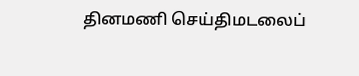தினமணி செய்திமடலைப்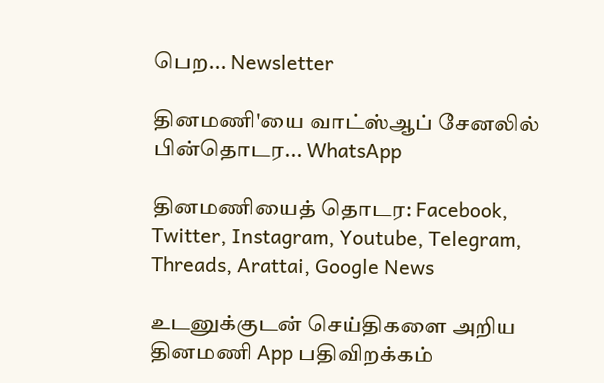பெற... Newsletter

தினமணி'யை வாட்ஸ்ஆப் சேனலில் பின்தொடர... WhatsApp

தினமணியைத் தொடர: Facebook, Twitter, Instagram, Youtube, Telegram, Threads, Arattai, Google News

உடனுக்குடன் செய்திகளை அறிய தினமணி App பதிவிறக்கம்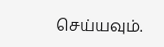செய்யவும்.